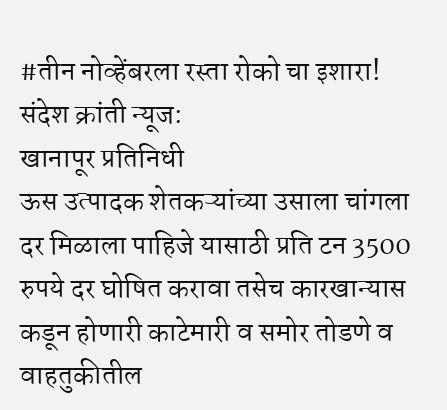#तीन नोव्हेंबरला रस्ता रोको चा इशारा!
संदेश क्रांती न्यूज:
खानापूर प्रतिनिधी
ऊस उत्पादक शेतकऱ्यांच्या उसाला चांगला दर मिळाला पाहिजे यासाठी प्रति टन 3500 रुपये दर घोषित करावा तसेच कारखान्यास कडून होणारी काटेमारी व समोर तोडणे व वाहतुकीतील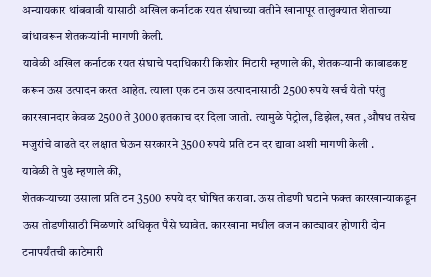अन्यायकार थांबवावी यासाठी अखिल कर्नाटक रयत संघाच्या वतीने खानापूर तालुक्यात शेताच्या बांधावरून शेतकऱ्यांनी मागणी केली.
यावेळी अखिल कर्नाटक रयत संघाचे पदाधिकारी किशोर मिटारी म्हणाले की, शेतकऱ्यानी काबाडकष्ट करून ऊस उत्पादन करत आहेत. त्याला एक टन ऊस उत्पादनासाठी 2500 रुपये खर्च येतो परंतु कारखानदार केवळ 2500 ते 3000 इतकाच दर दिला जातो. त्यामुळे पेट्रोल, डिझेल, खत ,औषध तसेच मजुरांचे वाढते दर लक्षात घेऊन सरकारने 3500 रुपये प्रति टन दर द्यावा अशी मागणी केली .
यावेळी ते पुढे म्हणाले की,
शेतकऱ्याच्या उसाला प्रति टन 3500 रुपये दर घोषित करावा. ऊस तोडणी घटाने फक्त कारखान्याकडून ऊस तोडणीसाठी मिळणारे अधिकृत पैसे घ्यावेत. कारखाना मधील वजन काट्यावर होणारी दोन टनापर्यंतची काटेमारी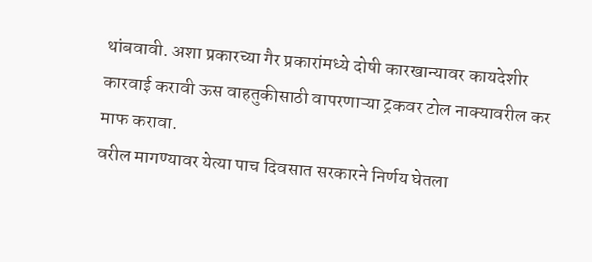थांबवावी. अशा प्रकारच्या गैर प्रकारांमध्ये दोषी कारखान्यावर कायदेशीर कारवाई करावी ऊस वाहतुकीसाठी वापरणाऱ्या ट्रकवर टोल नाक्यावरील कर माफ करावा.
वरील मागण्यावर येत्या पाच दिवसात सरकारने निर्णय घेतला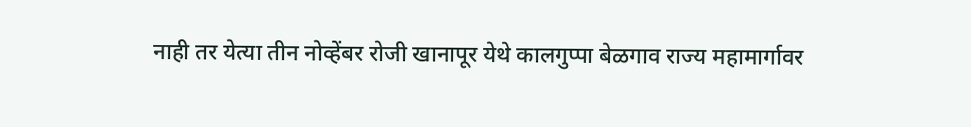नाही तर येत्या तीन नोव्हेंबर रोजी खानापूर येथे कालगुप्पा बेळगाव राज्य महामार्गावर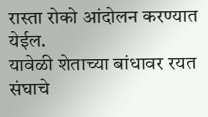रास्ता रोको आंदोलन करण्यात येईल.
यावेळी शेताच्या बांधावर रयत संघाचे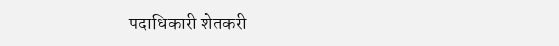पदाधिकारी शेतकरी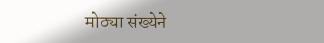मोठ्या संख्येने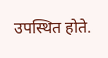उपस्थित होते.